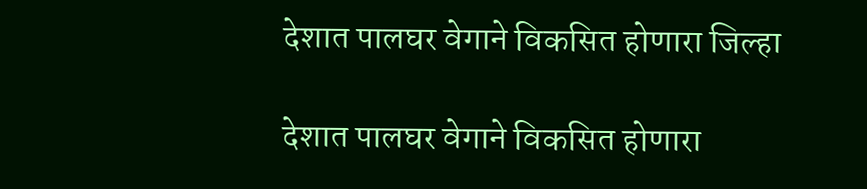देशात पालघर वेगाने विकसित होणारा जिल्हा

देशात पालघर वेगाने विकसित होणारा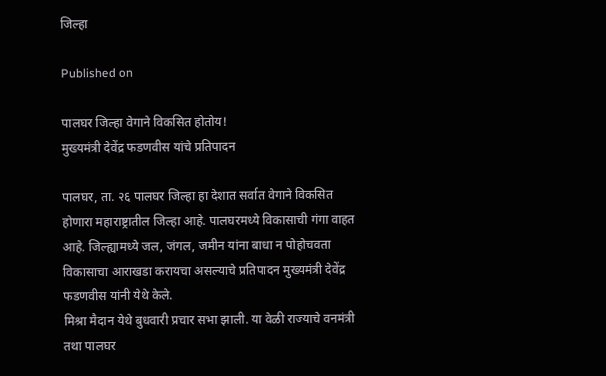जिल्हा

Published on

पालघर जिल्हा वेगाने विकसित होतोय!
मुख्यमंत्री देवेंद्र फडणवीस यांचे प्रतिपादन

पालघर, ता. २६ पालघर जिल्हा हा देशात सर्वात वेगाने विकसित होणारा महाराष्ट्रातील जिल्हा आहे. पालघरमध्ये विकासाची गंगा वाहत आहे. जिल्ह्यामध्ये जल, जंगल, जमीन यांना बाधा न पोहोचवता विकासाचा आराखडा करायचा असल्याचे प्रतिपादन मुख्यमंत्री देवेंद्र फडणवीस यांनी येथे केले.
मिश्रा मैदान येथे बुधवारी प्रचार सभा झाली. या वेळी राज्याचे वनमंत्री तथा पालघर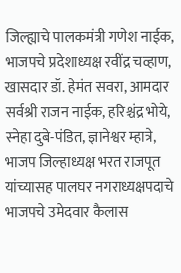जिल्ह्याचे पालकमंत्री गणेश नाईक, भाजपचे प्रदेशाध्यक्ष रवींद्र चव्हाण, खासदार डॉ. हेमंत सवरा, आमदार सर्वश्री राजन नाईक, हरिश्चंद्र भोये, स्नेहा दुबे-पंडित, ज्ञानेश्वर म्हात्रे, भाजप जिल्हाध्यक्ष भरत राजपूत यांच्यासह पालघर नगराध्यक्षपदाचे भाजपचे उमेदवार कैलास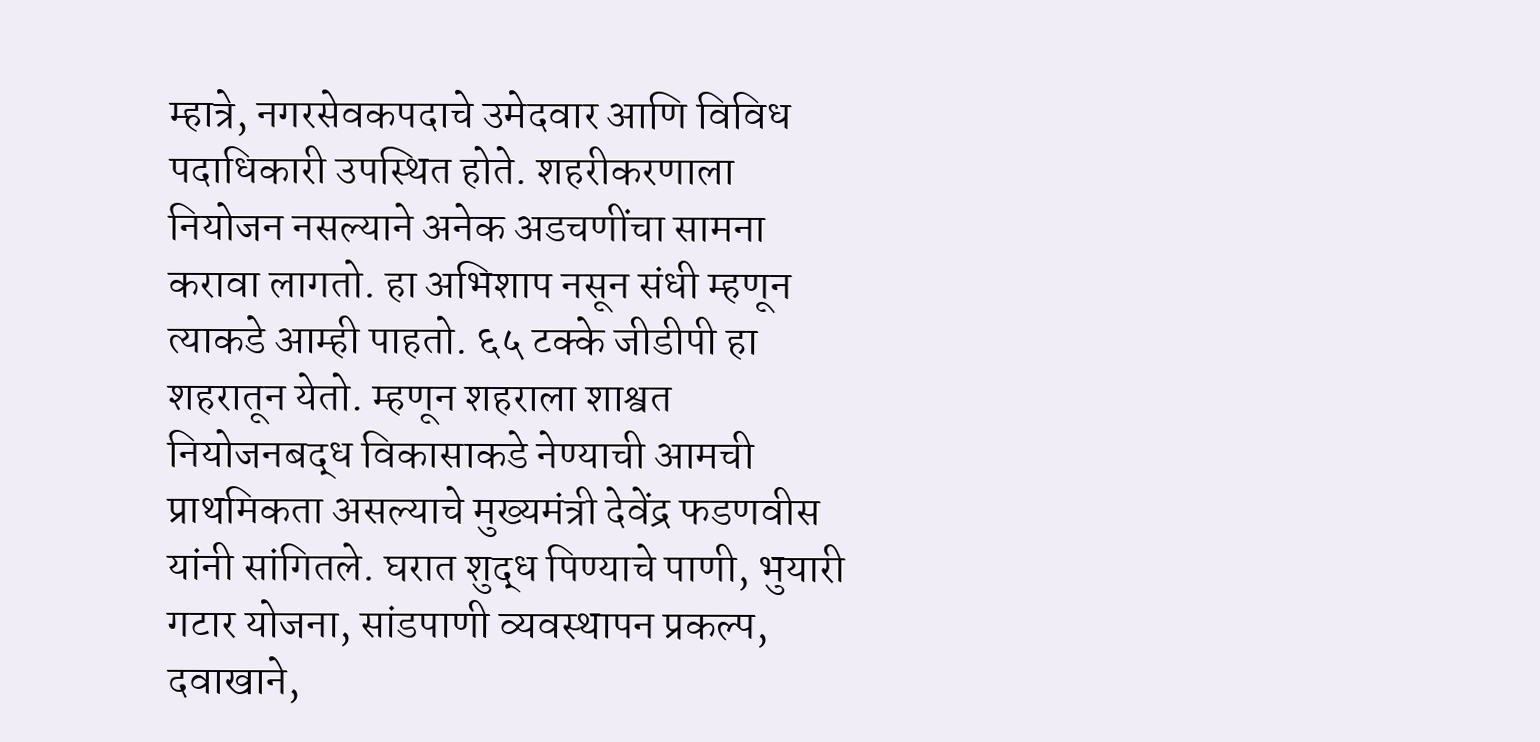म्हात्रे, नगरसेवकपदाचे उमेदवार आणि विविध पदाधिकारी उपस्थित होते. शहरीकरणाला नियोजन नसल्याने अनेक अडचणींचा सामना करावा लागतो. हा अभिशाप नसून संधी म्हणून त्याकडे आम्ही पाहतो. ६५ टक्के जीडीपी हा शहरातून येतो. म्हणून शहराला शाश्वत नियोजनबद्ध विकासाकडे नेण्याची आमची प्राथमिकता असल्याचे मुख्यमंत्री देवेंद्र फडणवीस यांनी सांगितले. घरात शुद्ध पिण्याचे पाणी, भुयारी गटार योजना, सांडपाणी व्यवस्थापन प्रकल्प, दवाखाने,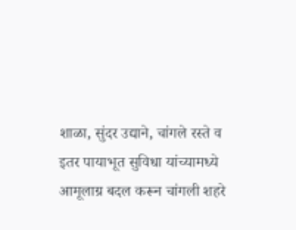शाळा, सुंदर उद्याने, चांगले रस्ते व इतर पायाभूत सुविधा यांच्यामध्ये आमूलाग्र बदल करून चांगली शहरे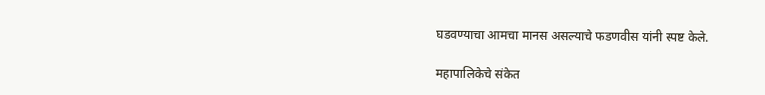घडवण्याचा आमचा मानस असल्याचे फडणवीस यांनी स्पष्ट केले.

महापालिकेचे संकेत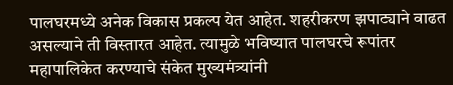पालघरमध्ये अनेक विकास प्रकल्प येत आहेत. शहरीकरण झपाट्याने वाढत असल्याने ती विस्तारत आहेत. त्यामुळे भविष्यात पालघरचे रूपांतर महापालिकेत करण्याचे संकेत मुख्यमंत्र्यांनी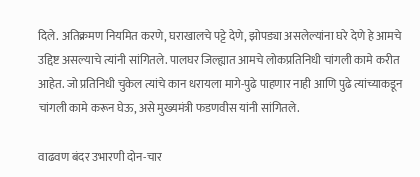दिले. अतिक्रमण नियमित करणे, घराखालचे पट्टे देणे, झोपड्या असलेल्यांना घरे देणे हे आमचे उद्दिष्ट असल्याचे त्यांनी सांगितले. पालघर जिल्ह्यात आमचे लोकप्रतिनिधी चांगली कामे करीत आहेत. जो प्रतिनिधी चुकेल त्यांचे कान धरायला मागे-पुढे पाहणार नाही आणि पुढे त्यांच्याकडून चांगली कामे करून घेऊ, असे मुख्यमंत्री फडणवीस यांनी सांगितले.

वाढवण बंदर उभारणी दोन-चार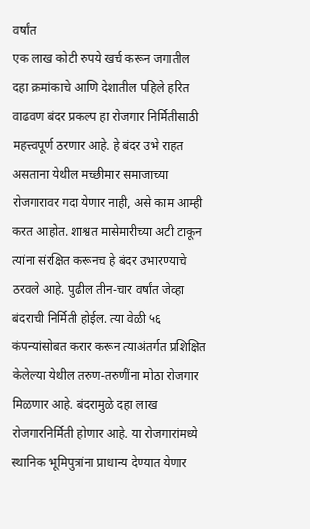वर्षांत
एक लाख कोटी रुपये खर्च करून जगातील दहा क्रमांकाचे आणि देशातील पहिले हरित वाढवण बंदर प्रकल्प हा रोजगार निर्मितीसाठी महत्त्वपूर्ण ठरणार आहे. हे बंदर उभे राहत असताना येथील मच्छीमार समाजाच्या रोजगारावर गदा येणार नाही, असे काम आम्ही करत आहोत. शाश्वत मासेमारीच्या अटी टाकून त्यांना संरक्षित करूनच हे बंदर उभारण्याचे ठरवले आहे. पुढील तीन-चार वर्षांत जेव्हा बंदराची निर्मिती होईल. त्या वेळी ५६ कंपन्यांसोबत करार करून त्याअंतर्गत प्रशिक्षित केलेल्या येथील तरुण-तरुणींना मोठा रोजगार मिळणार आहे. बंदरामुळे दहा लाख रोजगारनिर्मिती होणार आहे. या रोजगारांमध्ये स्थानिक भूमिपुत्रांना प्राधान्य देण्यात येणार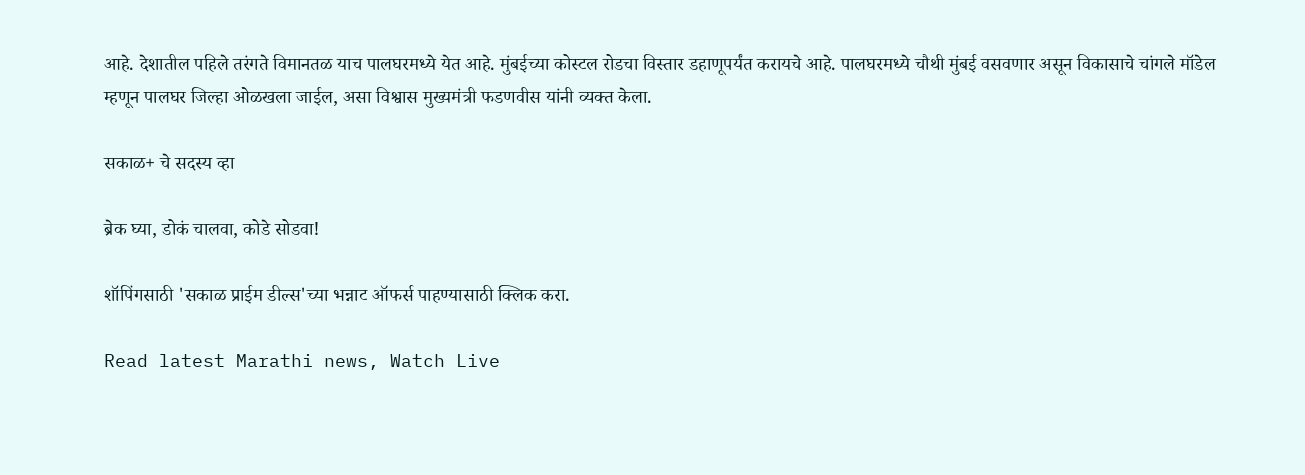आहे. देशातील पहिले तरंगते विमानतळ याच पालघरमध्ये येत आहे. मुंबईच्या कोस्टल रोडचा विस्तार डहाणूपर्यंत करायचे आहे. पालघरमध्ये चौथी मुंबई वसवणार असून विकासाचे चांगले मॉडेल म्हणून पालघर जिल्हा ओळखला जाईल, असा विश्वास मुख्यमंत्री फडणवीस यांनी व्यक्त केला.

सकाळ+ चे सदस्य व्हा

ब्रेक घ्या, डोकं चालवा, कोडे सोडवा!

शॉपिंगसाठी 'सकाळ प्राईम डील्स'च्या भन्नाट ऑफर्स पाहण्यासाठी क्लिक करा.

Read latest Marathi news, Watch Live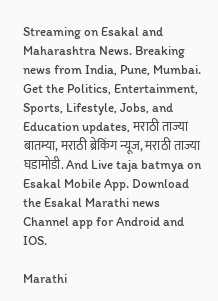Streaming on Esakal and Maharashtra News. Breaking news from India, Pune, Mumbai. Get the Politics, Entertainment, Sports, Lifestyle, Jobs, and Education updates, मराठी ताज्या बातम्या, मराठी ब्रेकिंग न्यूज, मराठी ताज्या घडामोडी. And Live taja batmya on Esakal Mobile App. Download the Esakal Marathi news Channel app for Android and IOS.

Marathi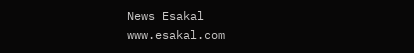News Esakal
www.esakal.com